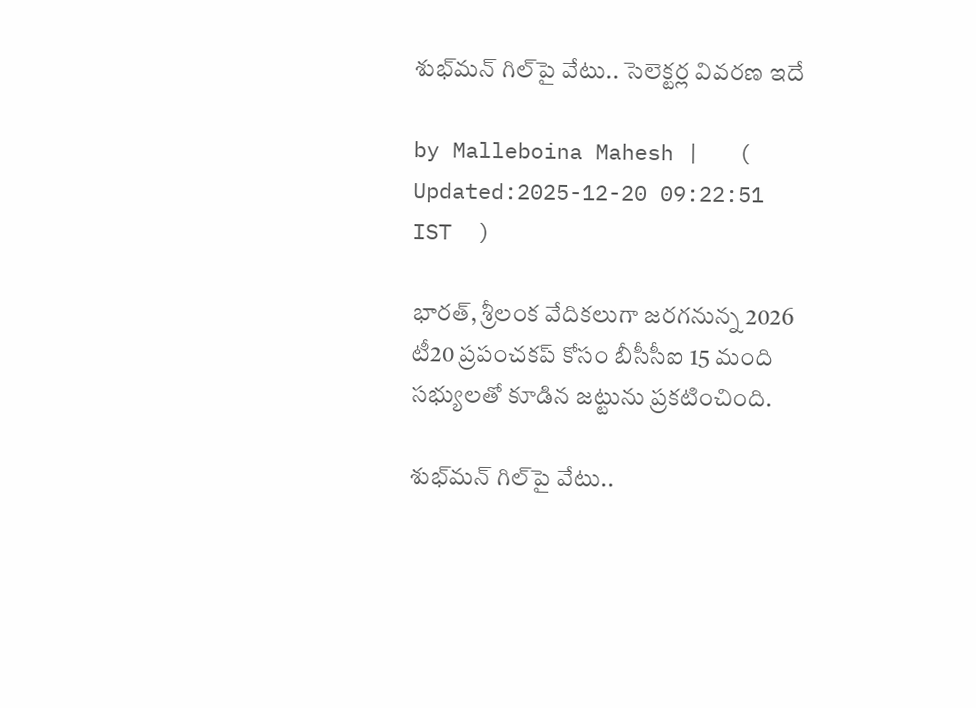శుభ్‌మన్ గిల్‌పై వేటు.. సెలెక్టర్ల వివరణ ఇదే

by Malleboina Mahesh |   (  Updated:2025-12-20 09:22:51  IST  )

భారత్, శ్రీలంక వేదికలుగా జరగనున్న 2026 టీ20 ప్రపంచకప్ కోసం బీసీసీఐ 15 మంది సభ్యులతో కూడిన జట్టును ప్రకటించింది.

శుభ్‌మన్ గిల్‌పై వేటు..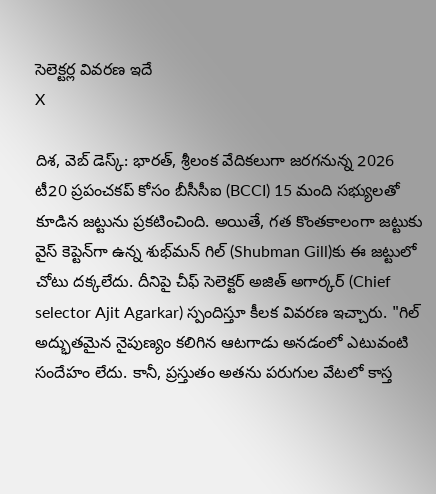సెలెక్టర్ల వివరణ ఇదే
X

దిశ, వెబ్ డెస్క్: భారత్, శ్రీలంక వేదికలుగా జరగనున్న 2026 టీ20 ప్రపంచకప్ కోసం బీసీసీఐ (BCCI) 15 మంది సభ్యులతో కూడిన జట్టును ప్రకటించింది. అయితే, గత కొంతకాలంగా జట్టుకు వైస్ కెప్టెన్‌గా ఉన్న శుభ్‌మన్ గిల్‌ (Shubman Gill)కు ఈ జట్టులో చోటు దక్కలేదు. దీనిపై చీఫ్ సెలెక్టర్ అజిత్ అగార్కర్ (Chief selector Ajit Agarkar) స్పందిస్తూ కీలక వివరణ ఇచ్చారు. "గిల్ అద్భుతమైన నైపుణ్యం కలిగిన ఆటగాడు అనడంలో ఎటువంటి సందేహం లేదు. కానీ, ప్రస్తుతం అతను పరుగుల వేటలో కాస్త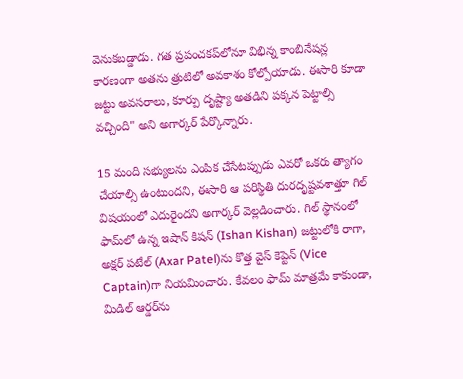వెనుకబడ్డాడు. గత ప్రపంచకప్‌లోనూ విభిన్న కాంబినేషన్ల కారణంగా అతను త్రుటిలో అవకాశం కోల్పోయాడు. ఈసారి కూడా జట్టు అవసరాలు, కూర్పు దృష్ట్యా అతడిని పక్కన పెట్టాల్సి వచ్చింది" అని అగార్కర్ పేర్కొన్నారు.

15 మంది సభ్యులను ఎంపిక చేసేటప్పుడు ఎవరో ఒకరు త్యాగం చేయాల్సి ఉంటుందని, ఈసారి ఆ పరిస్థితి దురదృష్టవశాత్తూ గిల్ విషయంలో ఎదురైందని అగార్కర్ వెల్లడించారు. గిల్ స్థానంలో ఫామ్‌లో ఉన్న ఇషాన్ కిషన్ (Ishan Kishan) జట్టులోకి రాగా, అక్షర్ పటేల్‌ (Axar Patel)ను కొత్త వైస్ కెప్టెన్‌ (Vice Captain)గా నియమించారు. కేవలం ఫామ్ మాత్రమే కాకుండా, మిడిల్ ఆర్డర్‌ను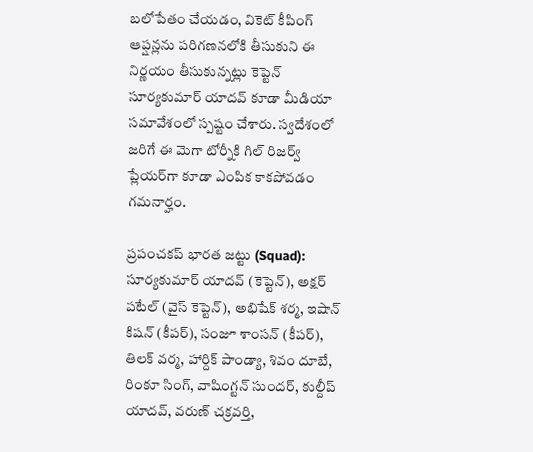బలోపేతం చేయడం, వికెట్ కీపింగ్ ఆప్షన్లను పరిగణనలోకి తీసుకుని ఈ నిర్ణయం తీసుకున్నట్లు కెప్టెన్ సూర్యకుమార్ యాదవ్ కూడా మీడియా సమావేశంలో స్పష్టం చేశారు. స్వదేశంలో జరిగే ఈ మెగా టోర్నీకి గిల్ రిజర్వ్ ప్లేయర్‌గా కూడా ఎంపిక కాకపోవడం గమనార్హం.

ప్రపంచకప్ భారత జట్టు (Squad): సూర్యకుమార్ యాదవ్ (కెప్టెన్), అక్షర్ పటేల్ (వైస్ కెప్టెన్), అభిషేక్ శర్మ, ఇషాన్ కిషన్ (కీపర్), సంజూ శాంసన్ (కీపర్), తిలక్ వర్మ, హార్దిక్ పాండ్యా, శివం దూబే, రింకూ సింగ్, వాషింగ్టన్ సుందర్, కుల్దీప్ యాదవ్, వరుణ్ చక్రవర్తి,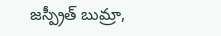జస్ప్రీత్ బుమ్రా,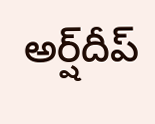అర్ష్‌దీప్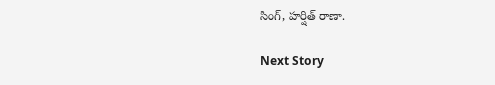సింగ్, హర్షిత్ రాణా.

Next Story